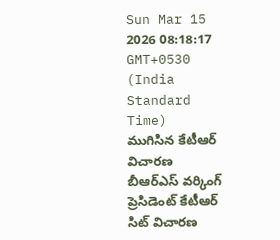Sun Mar 15 2026 08:18:17 GMT+0530 (India Standard Time)
ముగిసిన కేటీఆర్ విచారణ
బీఆర్ఎస్ వర్కింగ్ ప్రెసిడెంట్ కేటీఆర్ సిట్ విచారణ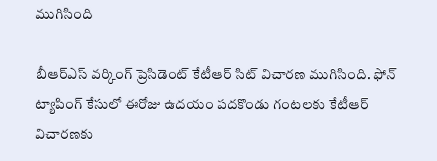ముగిసింది

బీఆర్ఎస్ వర్కింగ్ ప్రెసిడెంట్ కేటీఆర్ సిట్ విచారణ ముగిసింది. ఫోన్ ట్యాపింగ్ కేసులో ఈరోజు ఉదయం పదకొండు గంటలకు కేటీఆర్ విచారణకు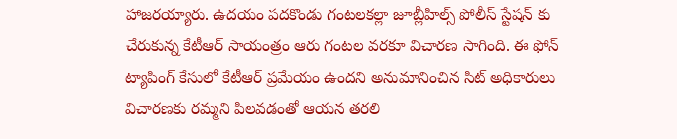హాజరయ్యారు. ఉదయం పదకొండు గంటలకల్లా జూబ్లీహిల్స్ పోలీస్ స్టేషన్ కు చేరుకున్న కేటీఆర్ సాయంత్రం ఆరు గంటల వరకూ విచారణ సాగింది. ఈ ఫోన్ ట్యాపింగ్ కేసులో కేటీఆర్ ప్రమేయం ఉందని అనుమానించిన సిట్ అధికారులు విచారణకు రమ్మని పిలవడంతో ఆయన తరలి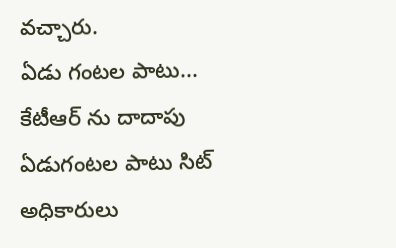వచ్చారు.
ఏడు గంటల పాటు...
కేటీఆర్ ను దాదాపు ఏడుగంటల పాటు సిట్ అధికారులు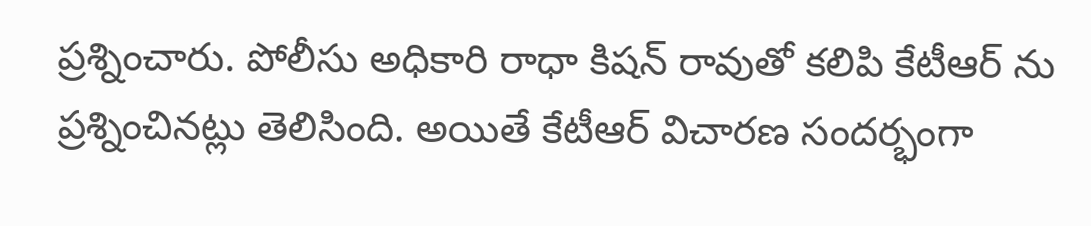ప్రశ్నించారు. పోలీసు అధికారి రాధా కిషన్ రావుతో కలిపి కేటీఆర్ ను ప్రశ్నించినట్లు తెలిసింది. అయితే కేటీఆర్ విచారణ సందర్భంగా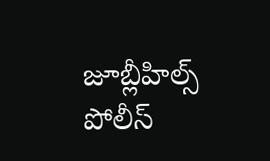జూబ్లీహిల్స్ పోలీస్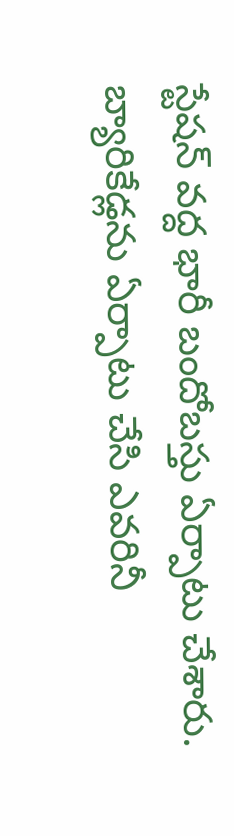స్టేషన్ వద్ద భారీ బందోబస్తు ఏర్పాటు చేశారు. బ్యారికేడ్లను ఏర్పాటు చేసి ఎవరినీ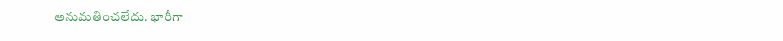అనుమతించలేదు. భారీగా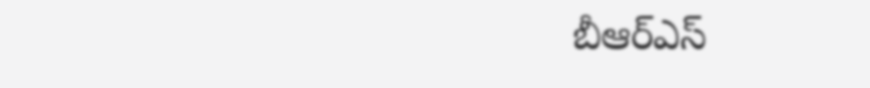బీఆర్ఎస్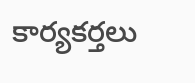కార్యకర్తలు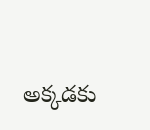అక్కడకు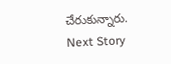చేరుకున్నారు.
Next Story